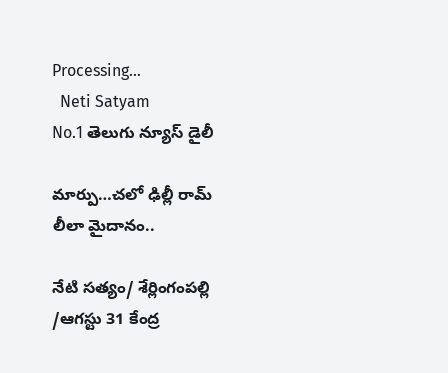Processing...
  Neti Satyam
No.1 తెలుగు న్యూస్ డైలీ

మార్పు…చలో ఢిల్లీ రామ్ లీలా మైదానం..

నేటి సత్యం/ శేర్లింగంపల్లి /ఆగస్టు 31 కేంద్ర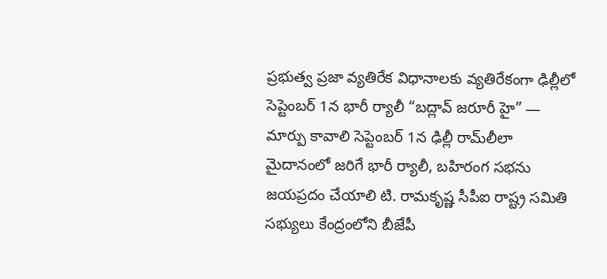ప్రభుత్వ ప్రజా వ్యతిరేక విధానాలకు వ్యతిరేకంగా ఢిల్లీలో సెప్టెంబర్ 1న భారీ ర్యాలీ “బద్లావ్ జరూరీ హై” — మార్పు కావాలి సెప్టెంబర్ 1న ఢిల్లీ రామ్‌లీలా మైదానంలో జరిగే భారీ ర్యాలీ, బహిరంగ సభను జయప్రదం చేయాలి టి. రామకృష్ణ సీపీఐ రాష్ట్ర సమితి సభ్యులు కేంద్రంలోని బీజేపీ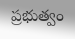ప్రభుత్వం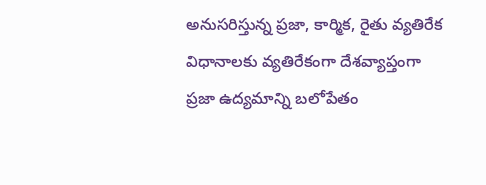అనుసరిస్తున్న ప్రజా, కార్మిక, రైతు వ్యతిరేక విధానాలకు వ్యతిరేకంగా దేశవ్యాప్తంగా ప్రజా ఉద్యమాన్ని బలోపేతం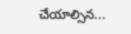చేయాల్సిన...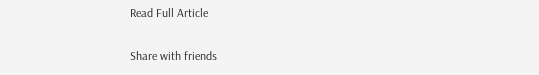Read Full Article

Share with friends